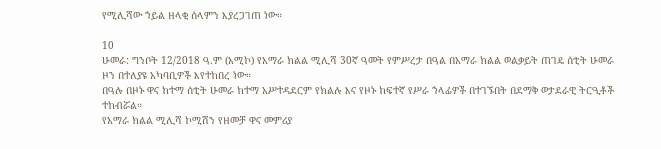የሚሊሻው ኀይል ዘላቂ ሰላምን እያረጋገጠ ነው።

10
ሁመራ: ግንቦት 12/2018 ዓ.ም (አሚኮ) የአማራ ክልል ሚሊሻ 30ኛ ዓመት የምሥረታ በዓል በአማራ ክልል ወልቃይት ጠገዴ ሰቲት ሁመራ ዞን በተለያዩ አካባቢዎች እየተከበረ ነው።
በዓሉ በዞኑ ዋና ከተማ ሰቲት ሁመራ ከተማ አሥተዳደርም የክልሉ እና የዞኑ ከፍተኛ የሥራ ኀላፊዎች በተገኙበት በደማቅ ወታደራዊ ትርዒቶች ተከብሯል።
የአማራ ክልል ሚሊሻ ኮሚሽን የዘመቻ ዋና መምሪያ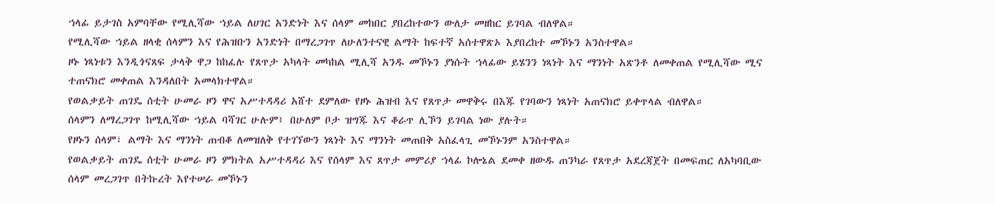ኀላፊ ይታገስ አምባቸው የሚሊሻው ኀይል ለሀገር አንድነት እና ሰላም መከበር ያበረከተውን ውለታ መዘከር ይገባል ብለዋል።
የሚሊሻው ኀይል ዘላቂ ሰላምን እና የሕዝቡን አንድነት በማረጋገጥ ለሁለንተናዊ ልማት ከፍተኛ አሰተዋጽኦ እያበረከተ መኾኑን አንስተዋል።
ዞኑ ነጻነቱን እንዲጎናጸፍ ታላቅ ዋጋ ከከፈሉ የጸጥታ አካላት መካከል ሚሊሻ አንዱ መኾኑን ያነሱት ኀላፊው ይሄንን ነጻነት እና ማንነት አጽንቶ ለመቀጠል የሚሊሻው ሚና ተጠናክሮ መቀጠል እንዳለበት አመላክተዋል።
የወልቃይት ጠገዴ ሰቲት ሁመራ ዞን ዋና አሥተዳዳሪ አሸተ ደምለው የዞኑ ሕዝብ እና የጸጥታ መዋቅሩ በእጁ የገባውን ነጻነት አጠናክሮ ይቀጥላል ብለዋል።
ሰላምን ለማረጋገጥ ከሚሊሻው ኀይል ባሻገር ሁሉም፤ በሁለም ቦታ ዝግጁ እና ቆራጥ ሊኾን ይገባል ነው ያሉት።
የዞኑን ሰላም፣ ልማት እና ማንነት ጠብቆ ለመዝለቅ የተገኘውን ነጻነት እና ማንነት መጠበቅ አስፈላጊ መኾኑንም አንስተዋል።
የወልቃይት ጠገዴ ሰቲት ሁመራ ዞን ምክትል አሥተዳዳሪ እና የሰላም እና ጸጥታ መምሪያ ኀላፊ ኮሎኔል ደመቀ ዘውዱ ጠንካራ የጸጥታ አደረጃጀት በመፍጠር ለአካባቢው ሰላም መረጋገጥ በትኩረት እየተሠራ መኾኑን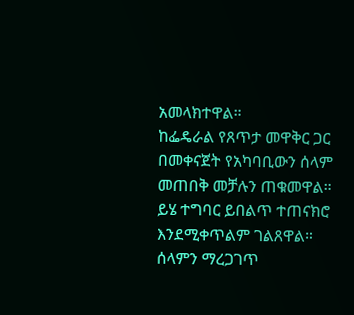አመላክተዋል።
ከፌዴራል የጸጥታ መዋቅር ጋር በመቀናጀት የአካባቢውን ሰላም መጠበቅ መቻሉን ጠቁመዋል። ይሄ ተግባር ይበልጥ ተጠናክሮ እንደሚቀጥልም ገልጸዋል።
ሰላምን ማረጋገጥ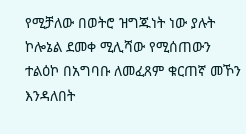የሚቻለው በወትሮ ዝግጁነት ነው ያሉት ኮሎኔል ደመቀ ሚሊሻው የሚሰጠውን ተልዕኮ በአግባቡ ለመፈጸም ቁርጠኛ መኾን እንዳለበት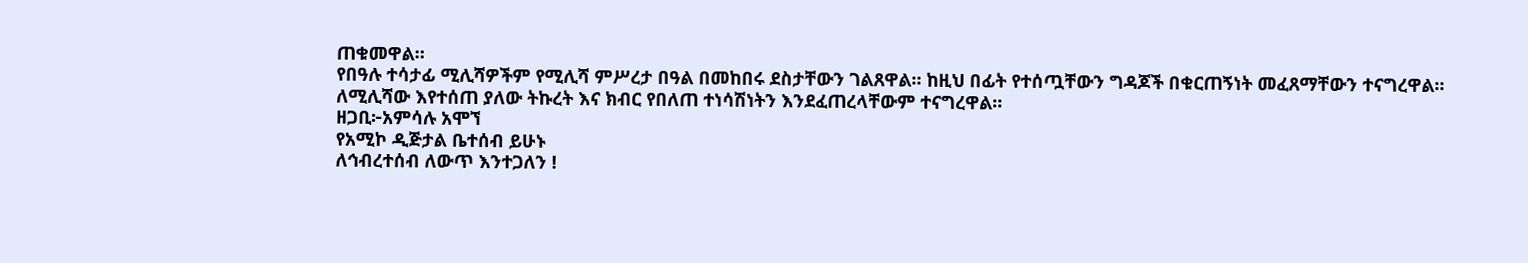ጠቁመዋል።
የበዓሉ ተሳታፊ ሚሊሻዎችም የሚሊሻ ምሥረታ በዓል በመከበሩ ደስታቸውን ገልጸዋል። ከዚህ በፊት የተሰጧቸውን ግዳጆች በቁርጠኝነት መፈጸማቸውን ተናግረዋል። ለሚሊሻው እየተሰጠ ያለው ትኩረት እና ክብር የበለጠ ተነሳሽነትን እንደፈጠረላቸውም ተናግረዋል።
ዘጋቢ፦አምሳሉ አሞኘ
የአሚኮ ዲጅታል ቤተሰብ ይሁኑ
ለኅብረተሰብ ለውጥ እንተጋለን !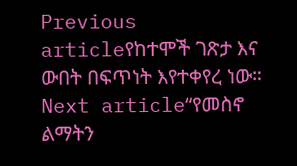Previous articleየከተሞች ገጽታ እና ውበት በፍጥነት እየተቀየረ ነው።
Next article“የመስኖ ልማትን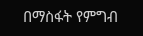በማስፋት የምግብ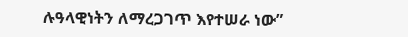ሉዓላዊነትን ለማረጋገጥ እየተሠራ ነው”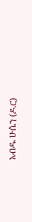አብዱ ሁሴን (ዶ.ር)